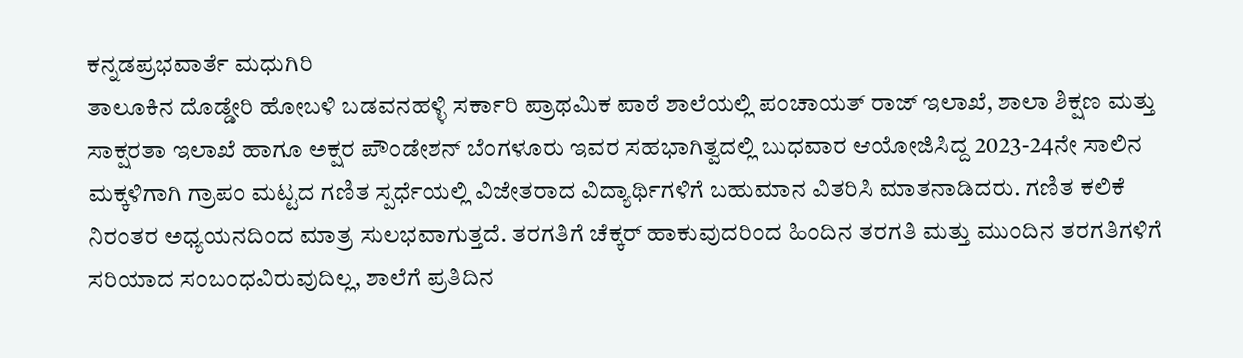ಕನ್ನಡಪ್ರಭವಾರ್ತೆ ಮಧುಗಿರಿ
ತಾಲೂಕಿನ ದೊಡ್ಡೇರಿ ಹೋಬಳಿ ಬಡವನಹಳ್ಳಿ ಸರ್ಕಾರಿ ಪ್ರಾಥಮಿಕ ಪಾಠೆ ಶಾಲೆಯಲ್ಲಿ ಪಂಚಾಯತ್ ರಾಜ್ ಇಲಾಖೆ, ಶಾಲಾ ಶಿಕ್ಷಣ ಮತ್ತು ಸಾಕ್ಷರತಾ ಇಲಾಖೆ ಹಾಗೂ ಅಕ್ಷರ ಪೌಂಡೇಶನ್ ಬೆಂಗಳೂರು ಇವರ ಸಹಭಾಗಿತ್ವದಲ್ಲಿ ಬುಧವಾರ ಆಯೋಜಿಸಿದ್ದ 2023-24ನೇ ಸಾಲಿನ ಮಕ್ಕಳಿಗಾಗಿ ಗ್ರಾಪಂ ಮಟ್ಟದ ಗಣಿತ ಸ್ಪರ್ಧೆಯಲ್ಲಿ ವಿಜೇತರಾದ ವಿದ್ಯಾರ್ಥಿಗಳಿಗೆ ಬಹುಮಾನ ವಿತರಿಸಿ ಮಾತನಾಡಿದರು. ಗಣಿತ ಕಲಿಕೆ ನಿರಂತರ ಅಧ್ಯಯನದಿಂದ ಮಾತ್ರ ಸುಲಭವಾಗುತ್ತದೆ. ತರಗತಿಗೆ ಚೆಕ್ಕರ್ ಹಾಕುವುದರಿಂದ ಹಿಂದಿನ ತರಗತಿ ಮತ್ತು ಮುಂದಿನ ತರಗತಿಗಳಿಗೆ ಸರಿಯಾದ ಸಂಬಂಧವಿರುವುದಿಲ್ಲ, ಶಾಲೆಗೆ ಪ್ರತಿದಿನ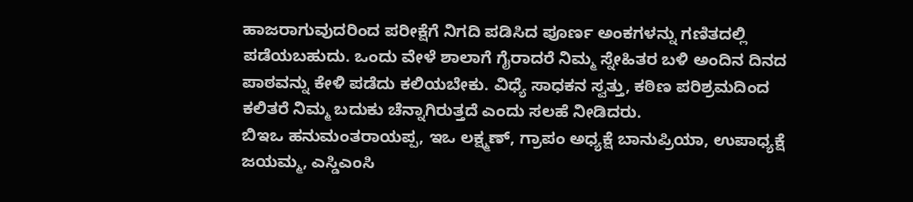ಹಾಜರಾಗುವುದರಿಂದ ಪರೀಕ್ಷೆಗೆ ನಿಗದಿ ಪಡಿಸಿದ ಪೂರ್ಣ ಅಂಕಗಳನ್ನು ಗಣಿತದಲ್ಲಿ ಪಡೆಯಬಹುದು. ಒಂದು ವೇಳೆ ಶಾಲಾಗೆ ಗೈರಾದರೆ ನಿಮ್ಮ ಸ್ನೇಹಿತರ ಬಳಿ ಅಂದಿನ ದಿನದ ಪಾಠವನ್ನು ಕೇಳಿ ಪಡೆದು ಕಲಿಯಬೇಕು. ವಿಧ್ಯೆ ಸಾಧಕನ ಸ್ವತ್ತು, ಕಠಿಣ ಪರಿಶ್ರಮದಿಂದ ಕಲಿತರೆ ನಿಮ್ಮ ಬದುಕು ಚೆನ್ನಾಗಿರುತ್ತದೆ ಎಂದು ಸಲಹೆ ನೀಡಿದರು.
ಬಿಇಒ ಹನುಮಂತರಾಯಪ್ಪ, ಇಒ ಲಕ್ಷ್ಮಣ್, ಗ್ರಾಪಂ ಅಧ್ಯಕ್ಷೆ ಬಾನುಪ್ರಿಯಾ, ಉಪಾಧ್ಯಕ್ಷೆ ಜಯಮ್ಮ, ಎಸ್ಡಿಎಂಸಿ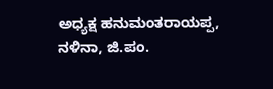ಅಧ್ಯಕ್ಷ ಹನುಮಂತರಾಯಪ್ಪ, ನಳಿನಾ, ಜಿ.ಪಂ.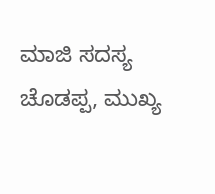ಮಾಜಿ ಸದಸ್ಯ ಚೊಡಪ್ಪ, ಮುಖ್ಯ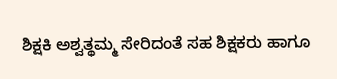ಶಿಕ್ಷಕಿ ಅಶ್ವತ್ಥಮ್ಮ ಸೇರಿದಂತೆ ಸಹ ಶಿಕ್ಷಕರು ಹಾಗೂ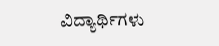ವಿದ್ಯಾರ್ಥಿಗಳು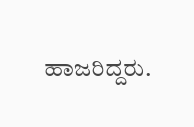ಹಾಜರಿದ್ದರು.